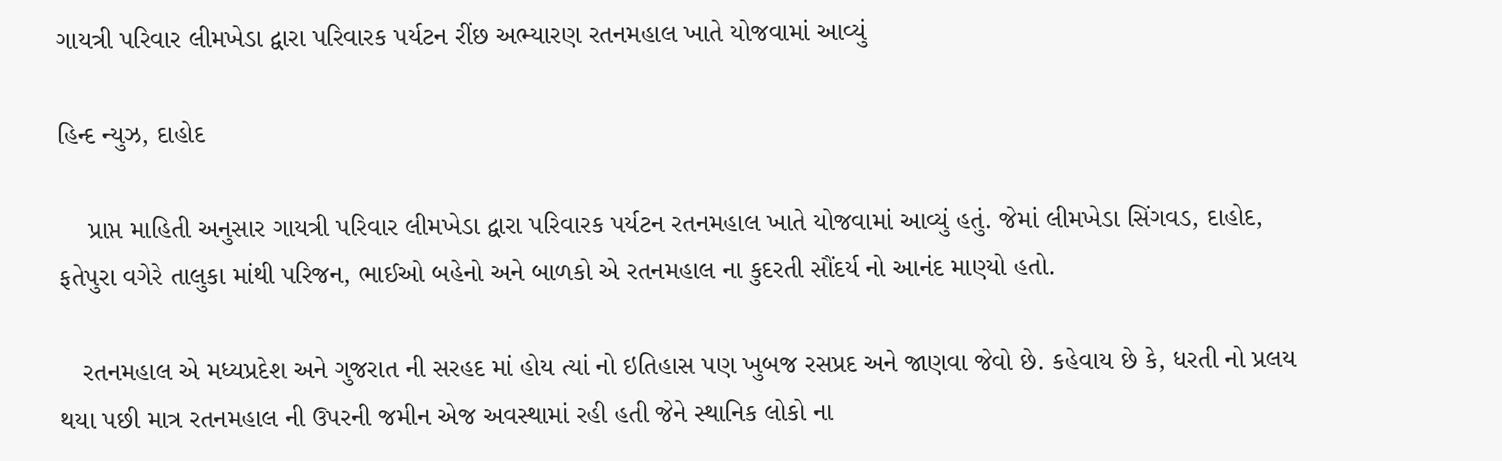ગાયત્રી પરિવાર લીમખેડા દ્વારા પરિવારક પર્યટન રીંછ અભ્યારણ રતનમહાલ ખાતે યોજવામાં આવ્યું

હિન્દ ન્યુઝ, દાહોદ

    પ્રાપ્ત માહિતી અનુસાર ગાયત્રી પરિવાર લીમખેડા દ્વારા પરિવારક પર્યટન રતનમહાલ ખાતે યોજવામાં આવ્યું હતું. જેમાં લીમખેડા સિંગવડ, દાહોદ, ફતેપુરા વગેરે તાલુકા માંથી પરિજન, ભાઈઓ બહેનો અને બાળકો એ રતનમહાલ ના કુદરતી સૌંદર્ય નો આનંદ માણ્યો હતો.

   રતનમહાલ એ મધ્યપ્રદેશ અને ગુજરાત ની સરહદ માં હોય ત્યાં નો ઇતિહાસ પણ ખુબજ રસપ્રદ અને જાણવા જેવો છે. કહેવાય છે કે, ધરતી નો પ્રલય થયા પછી માત્ર રતનમહાલ ની ઉપરની જમીન એજ અવસ્થામાં રહી હતી જેને સ્થાનિક લોકો ના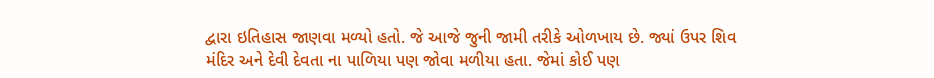દ્વારા ઇતિહાસ જાણવા મળ્યો હતો. જે આજે જુની જામી તરીકે ઓળખાય છે. જ્યાં ઉપર શિવ મંદિર અને દેવી દેવતા ના પાળિયા પણ જોવા મળીયા હતા. જેમાં કોઈ પણ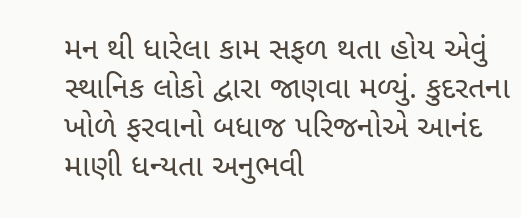મન થી ધારેલા કામ સફળ થતા હોય એવું સ્થાનિક લોકો દ્વારા જાણવા મળ્યું. કુદરતના ખોળે ફરવાનો બધાજ પરિજનોએ આનંદ માણી ધન્યતા અનુભવી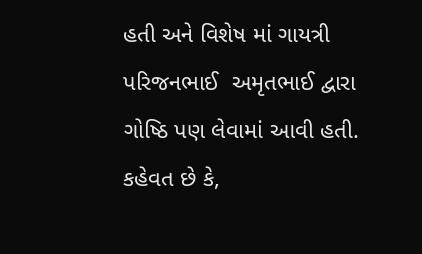હતી અને વિશેષ માં ગાયત્રી પરિજનભાઈ  અમૃતભાઈ દ્વારા ગોષ્ઠિ પણ લેવામાં આવી હતી. કહેવત છે કે,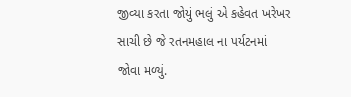જીવ્યા કરતા જોયું ભલું એ કહેવત ખરેખર સાચી છે જે રતનમહાલ ના પર્યટનમાં જોવા મળ્યું.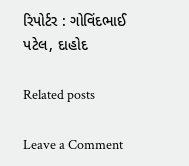રિપોર્ટર : ગોવિંદભાઈ પટેલ, દાહોદ

Related posts

Leave a Comment